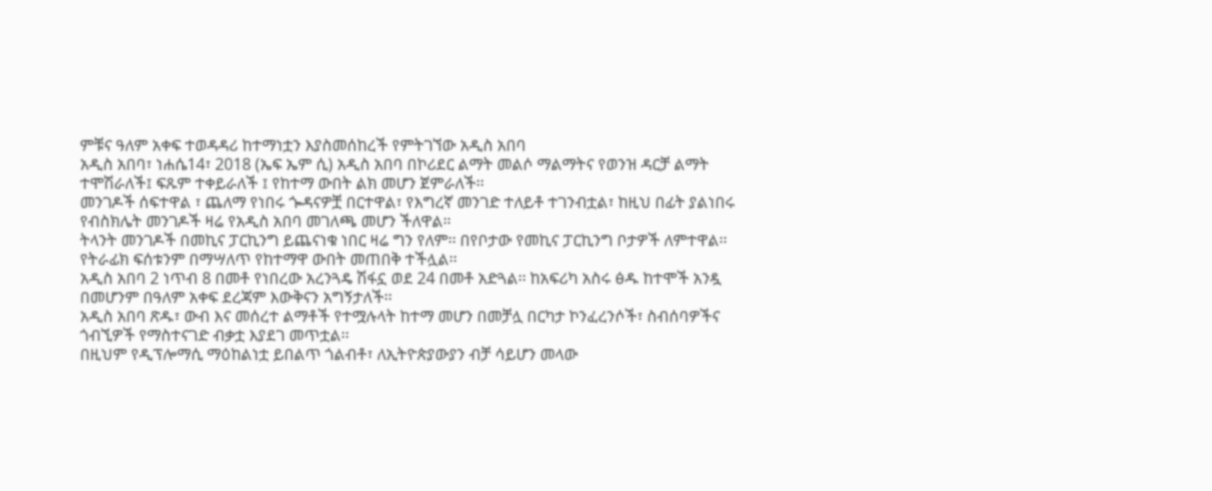ምቹና ዓለም አቀፍ ተወዳዳሪ ከተማነቷን እያስመሰከረች የምትገኘው አዲስ አበባ
አዲስ አበባ፣ ነሐሴ14፣ 2018 (ኤፍ ኤም ሲ) አዲስ አበባ በኮሪደር ልማት መልሶ ማልማትና የወንዝ ዳርቻ ልማት ተሞሽራለች፤ ፍጹም ተቀይራለች ፤ የከተማ ውበት ልክ መሆን ጀምራለች፡፡
መንገዶች ሰፍተዋል ፣ ጨለማ የነበሩ ጐዳናዎቿ በርተዋል፣ የእግረኛ መንገድ ተለይቶ ተገንብቷል፣ ከዚህ በፊት ያልነበሩ የብስክሌት መንገዶች ዛሬ የአዲስ አበባ መገለጫ መሆን ችለዋል።
ትላንት መንገዶች በመኪና ፓርኪንግ ይጨናነቁ ነበር ዛሬ ግን የለም፡፡ በየቦታው የመኪና ፓርኪንግ ቦታዎች ለምተዋል፡፡ የትራፊክ ፍሰቱንም በማሣለጥ የከተማዋ ውበት መጠበቅ ተችሏል፡፡
አዲስ አበባ 2 ነጥብ 8 በመቶ የነበረው አረንጓዴ ሽፋኗ ወደ 24 በመቶ አድጓል፡፡ ከአፍሪካ አስሩ ፅዱ ከተሞች አንዷ በመሆንም በዓለም አቀፍ ደረጃም እውቅናን አግኝታለች፡፡
አዲስ አበባ ጽዱ፣ ውብ እና መሰረተ ልማቶች የተሟሉላት ከተማ መሆን በመቻሏ በርካታ ኮንፈረንሶች፣ ስብሰባዎችና ጎብኚዎች የማስተናገድ ብቃቷ እያደገ መጥቷል፡፡
በዚህም የዲፕሎማሲ ማዕከልነቷ ይበልጥ ጎልብቶ፣ ለኢትዮጵያውያን ብቻ ሳይሆን መላው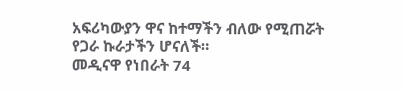አፍሪካውያን ዋና ከተማችን ብለው የሚጠሯት የጋራ ኩራታችን ሆናለች።
መዲናዋ የነበራት 74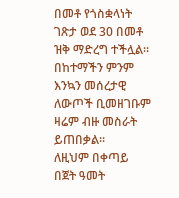በመቶ የጎስቋላነት ገጽታ ወደ 30 በመቶ ዝቅ ማድረግ ተችሏል፡፡ በከተማችን ምንም እንኳን መሰረታዊ ለውጦች ቢመዘገቡም ዛሬም ብዙ መስራት ይጠበቃል፡፡
ለዚህም በቀጣይ በጀት ዓመት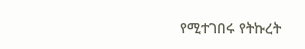የሚተገበሩ የትኩረት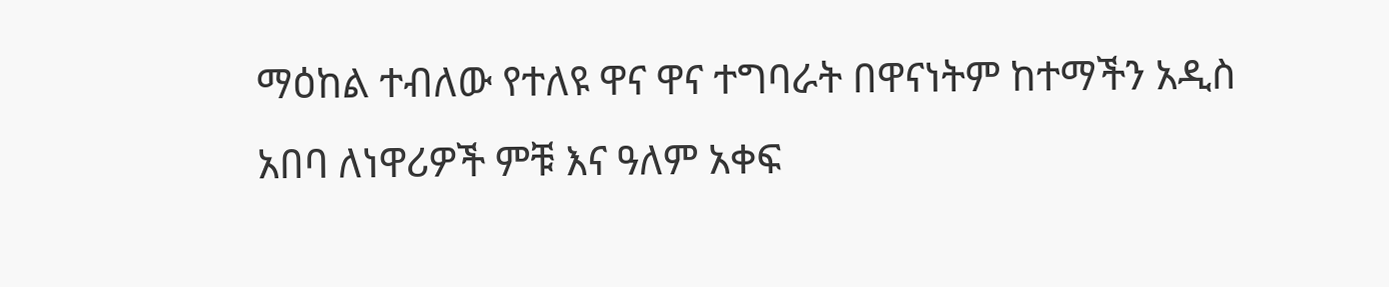ማዕከል ተብለው የተለዩ ዋና ዋና ተግባራት በዋናነትም ከተማችን አዲስ አበባ ለነዋሪዎች ምቹ እና ዓለም አቀፍ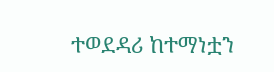ተወደዳሪ ከተማነቷን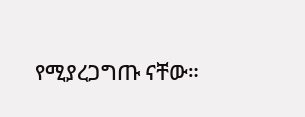የሚያረጋግጡ ናቸው።